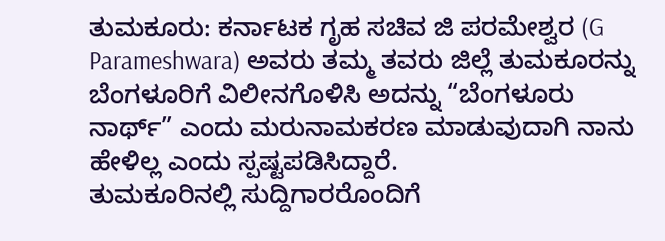ತುಮಕೂರು: ಕರ್ನಾಟಕ ಗೃಹ ಸಚಿವ ಜಿ ಪರಮೇಶ್ವರ (G Parameshwara) ಅವರು ತಮ್ಮ ತವರು ಜಿಲ್ಲೆ ತುಮಕೂರನ್ನು ಬೆಂಗಳೂರಿಗೆ ವಿಲೀನಗೊಳಿಸಿ ಅದನ್ನು “ಬೆಂಗಳೂರು ನಾರ್ಥ್” ಎಂದು ಮರುನಾಮಕರಣ ಮಾಡುವುದಾಗಿ ನಾನು ಹೇಳಿಲ್ಲ ಎಂದು ಸ್ಪಷ್ಟಪಡಿಸಿದ್ದಾರೆ.
ತುಮಕೂರಿನಲ್ಲಿ ಸುದ್ದಿಗಾರರೊಂದಿಗೆ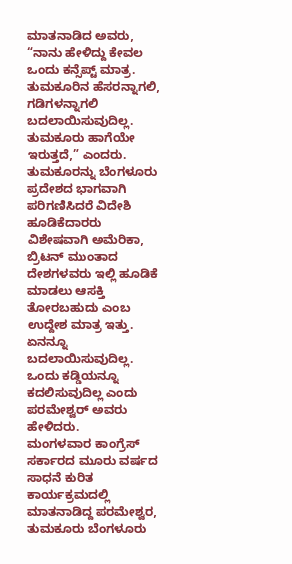ಮಾತನಾಡಿದ ಅವರು, “ನಾನು ಹೇಳಿದ್ದು ಕೇವಲ ಒಂದು ಕನ್ಸೆಪ್ಟ್ ಮಾತ್ರ. ತುಮಕೂರಿನ ಹೆಸರನ್ನಾಗಲಿ, ಗಡಿಗಳನ್ನಾಗಲಿ ಬದಲಾಯಿಸುವುದಿಲ್ಲ. ತುಮಕೂರು ಹಾಗೆಯೇ ಇರುತ್ತದೆ,” ಎಂದರು.
ತುಮಕೂರನ್ನು ಬೆಂಗಳೂರು ಪ್ರದೇಶದ ಭಾಗವಾಗಿ ಪರಿಗಣಿಸಿದರೆ ವಿದೇಶಿ ಹೂಡಿಕೆದಾರರು ವಿಶೇಷವಾಗಿ ಅಮೆರಿಕಾ, ಬ್ರಿಟನ್ ಮುಂತಾದ ದೇಶಗಳವರು ಇಲ್ಲಿ ಹೂಡಿಕೆ ಮಾಡಲು ಆಸಕ್ತಿ ತೋರಬಹುದು ಎಂಬ ಉದ್ದೇಶ ಮಾತ್ರ ಇತ್ತು. ಏನನ್ನೂ ಬದಲಾಯಿಸುವುದಿಲ್ಲ. ಒಂದು ಕಡ್ಡಿಯನ್ನೂ ಕದಲಿಸುವುದಿಲ್ಲ ಎಂದು ಪರಮೇಶ್ವರ್ ಅವರು ಹೇಳಿದರು.
ಮಂಗಳವಾರ ಕಾಂಗ್ರೆಸ್ ಸರ್ಕಾರದ ಮೂರು ವರ್ಷದ ಸಾಧನೆ ಕುರಿತ ಕಾರ್ಯಕ್ರಮದಲ್ಲಿ ಮಾತನಾಡಿದ್ದ ಪರಮೇಶ್ವರ, ತುಮಕೂರು ಬೆಂಗಳೂರು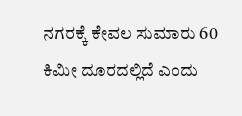ನಗರಕ್ಕೆ ಕೇವಲ ಸುಮಾರು 60 ಕಿಮೀ ದೂರದಲ್ಲಿದೆ ಎಂದು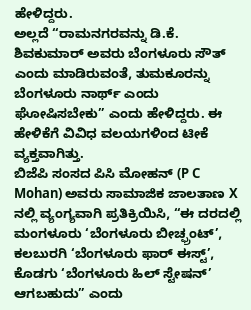ಹೇಳಿದ್ದರು.
ಅಲ್ಲದೆ “ರಾಮನಗರವನ್ನು ಡಿ.ಕೆ. ಶಿವಕುಮಾರ್ ಅವರು ಬೆಂಗಳೂರು ಸೌತ್ ಎಂದು ಮಾಡಿರುವಂತೆ, ತುಮಕೂರನ್ನು ಬೆಂಗಳೂರು ನಾರ್ಥ್ ಎಂದು ಘೋಷಿಸಬೇಕು” ಎಂದು ಹೇಳಿದ್ದರು. ಈ ಹೇಳಿಕೆಗೆ ವಿವಿಧ ವಲಯಗಳಿಂದ ಟೀಕೆ ವ್ಯಕ್ತವಾಗಿತ್ತು.
ಬಿಜೆಪಿ ಸಂಸದ ಪಿಸಿ ಮೋಹನ್ (P C Mohan) ಅವರು ಸಾಮಾಜಿಕ ಜಾಲತಾಣ X ನಲ್ಲಿ ವ್ಯಂಗ್ಯವಾಗಿ ಪ್ರತಿಕ್ರಿಯಿಸಿ, “ಈ ದರದಲ್ಲಿ ಮಂಗಳೂರು ‘ಬೆಂಗಳೂರು ಬೀಚ್ಫ್ರಂಟ್’, ಕಲಬುರಗಿ ‘ಬೆಂಗಳೂರು ಫಾರ್ ಈಸ್ಟ್’, ಕೊಡಗು ‘ಬೆಂಗಳೂರು ಹಿಲ್ ಸ್ಟೇಷನ್’ ಆಗಬಹುದು” ಎಂದು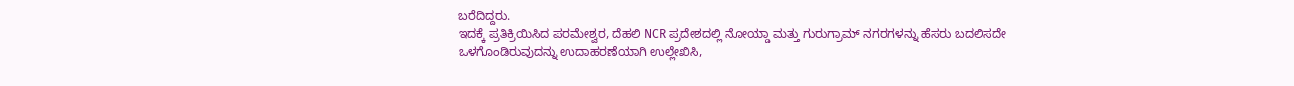ಬರೆದಿದ್ದರು.
ಇದಕ್ಕೆ ಪ್ರತಿಕ್ರಿಯಿಸಿದ ಪರಮೇಶ್ವರ, ದೆಹಲಿ NCR ಪ್ರದೇಶದಲ್ಲಿ ನೋಯ್ಡಾ ಮತ್ತು ಗುರುಗ್ರಾಮ್ ನಗರಗಳನ್ನು ಹೆಸರು ಬದಲಿಸದೇ ಒಳಗೊಂಡಿರುವುದನ್ನು ಉದಾಹರಣೆಯಾಗಿ ಉಲ್ಲೇಖಿಸಿ,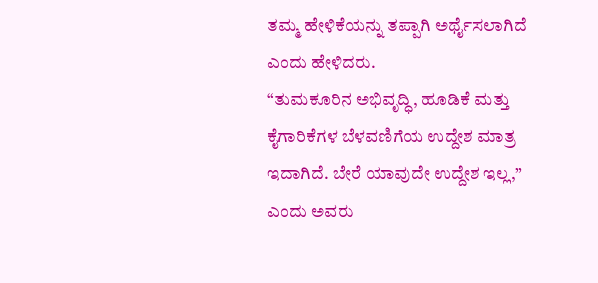ತಮ್ಮ ಹೇಳಿಕೆಯನ್ನು ತಪ್ಪಾಗಿ ಅರ್ಥೈಸಲಾಗಿದೆ ಎಂದು ಹೇಳಿದರು.
“ತುಮಕೂರಿನ ಅಭಿವೃದ್ಧಿ, ಹೂಡಿಕೆ ಮತ್ತು ಕೈಗಾರಿಕೆಗಳ ಬೆಳವಣಿಗೆಯ ಉದ್ದೇಶ ಮಾತ್ರ ಇದಾಗಿದೆ. ಬೇರೆ ಯಾವುದೇ ಉದ್ದೇಶ ಇಲ್ಲ,” ಎಂದು ಅವರು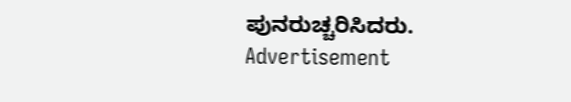ಪುನರುಚ್ಚರಿಸಿದರು.
Advertisement